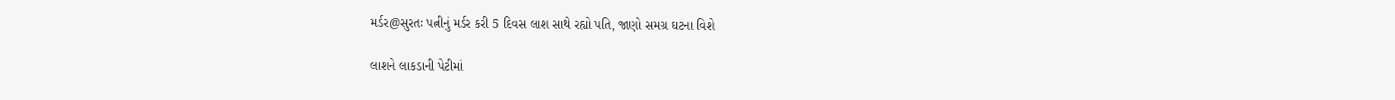મર્ડર@સુરતઃ પત્નીનું મર્ડર કરી 5 દિવસ લાશ સાથે રહ્યો પતિ, જાણો સમગ્ર ઘટના વિશે

લાશને લાકડાની પેટીમાં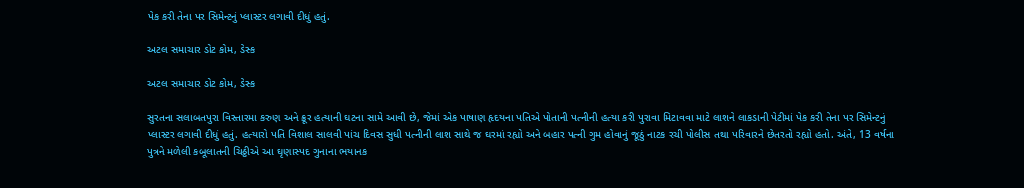પેક કરી તેના પર સિમેન્ટનું પ્લાસ્ટર લગાવી દીધું હતું.

અટલ સમાચાર ડોટ કોમ, ડેસ્ક

અટલ સમાચાર ડોટ કોમ, ડેસ્ક

સુરતના સલાબતપુરા વિસ્તારમા કરુણ અને ક્રૂર હત્યાની ઘટના સામે આવી છે, જેમાં એક પાષાણ હૃદયના પતિએ પોતાની પત્નીની હત્યા કરી પુરાવા મિટાવવા માટે લાશને લાકડાની પેટીમાં પેક કરી તેના પર સિમેન્ટનું પ્લાસ્ટર લગાવી દીધું હતું. હત્યારો પતિ વિશાલ સાલવી પાંચ દિવસ સુધી પત્નીની લાશ સાથે જ ઘરમાં રહ્યો અને બહાર પત્ની ગુમ હોવાનું જૂઠું નાટક રચી પોલીસ તથા પરિવારને છેતરતો રહ્યો હતો. અંતે, 13 વર્ષના પુત્રને મળેલી કબૂલાતની ચિઠ્ઠીએ આ ઘૃણાસ્પદ ગુનાના ભયાનક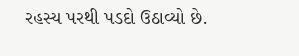રહસ્ય પરથી પડદો ઉઠાવ્યો છે.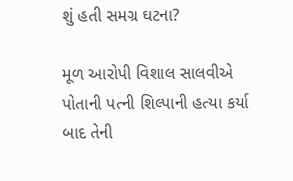શું હતી સમગ્ર ઘટના?

મૂળ આરોપી વિશાલ સાલવીએ પોતાની પત્ની શિલ્પાની હત્યા કર્યા બાદ તેની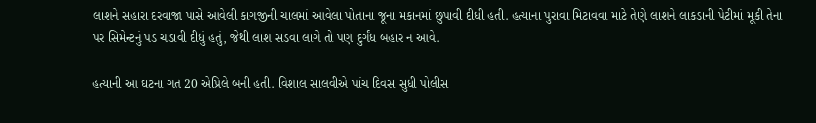લાશને સહારા દરવાજા પાસે આવેલી કાગજીની ચાલમાં આવેલા પોતાના જૂના મકાનમાં છુપાવી દીધી હતી. હત્યાના પુરાવા મિટાવવા માટે તેણે લાશને લાકડાની પેટીમાં મૂકી તેના પર સિમેન્ટનું પડ ચડાવી દીધું હતું, જેથી લાશ સડવા લાગે તો પણ દુર્ગંધ બહાર ન આવે.

હત્યાની આ ઘટના ગત 20 એપ્રિલે બની હતી. વિશાલ સાલવીએ પાંચ દિવસ સુધી પોલીસ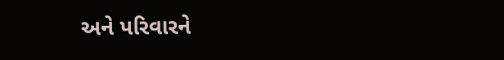અને પરિવારને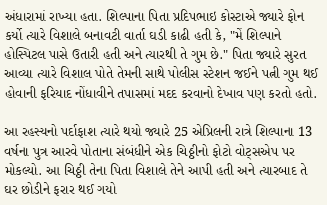અંધારામાં રાખ્યા હતા. શિલ્પાના પિતા પ્રદિપભાઇ કોસ્ટાએ જ્યારે ફોન કર્યો ત્યારે વિશાલે બનાવટી વાર્તા ઘડી કાઢી હતી કે, "મેં શિલ્પાને હોસ્પિટલ પાસે ઉતારી હતી અને ત્યારથી તે ગુમ છે." પિતા જ્યારે સુરત આવ્યા ત્યારે વિશાલ પોતે તેમની સાથે પોલીસ સ્ટેશન જઈને પત્ની ગુમ થઈ હોવાની ફરિયાદ નોંધાવીને તપાસમાં મદદ કરવાનો દેખાવ પણ કરતો હતો.

આ રહસ્યનો પર્દાફાશ ત્યારે થયો જ્યારે 25 એપ્રિલની રાત્રે શિલ્પાના 13 વર્ષના પુત્ર આરવે પોતાના સંબંધીને એક ચિઠ્ઠીનો ફોટો વોટ્સએપ પર મોકલ્યો. આ ચિઠ્ઠી તેના પિતા વિશાલે તેને આપી હતી અને ત્યારબાદ તે ઘર છોડીને ફરાર થઈ ગયો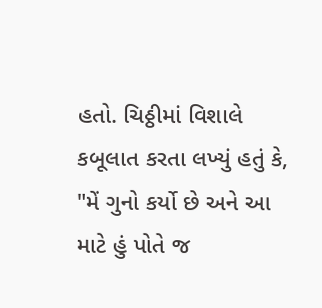હતો. ચિઠ્ઠીમાં વિશાલે કબૂલાત કરતા લખ્યું હતું કે, "મેં ગુનો કર્યો છે અને આ માટે હું પોતે જ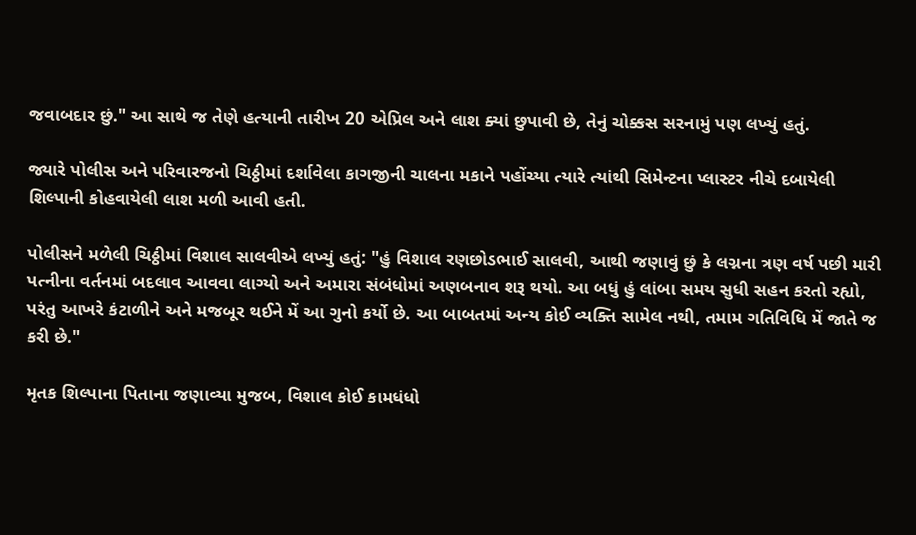જવાબદાર છું." આ સાથે જ તેણે હત્યાની તારીખ 20 એપ્રિલ અને લાશ ક્યાં છુપાવી છે, તેનું ચોક્કસ સરનામું પણ લખ્યું હતું.

જ્યારે પોલીસ અને પરિવારજનો ચિઠ્ઠીમાં દર્શાવેલા કાગજીની ચાલના મકાને પહોંચ્યા ત્યારે ત્યાંથી સિમેન્ટના પ્લાસ્ટર નીચે દબાયેલી શિલ્પાની કોહવાયેલી લાશ મળી આવી હતી.

પોલીસને મળેલી ચિઠ્ઠીમાં વિશાલ સાલવીએ લખ્યું હતું: "હું વિશાલ રણછોડભાઈ સાલવી, આથી જણાવું છું કે લગ્નના ત્રણ વર્ષ પછી મારી પત્નીના વર્તનમાં બદલાવ આવવા લાગ્યો અને અમારા સંબંધોમાં અણબનાવ શરૂ થયો. આ બધું હું લાંબા સમય સુધી સહન કરતો રહ્યો, પરંતુ આખરે કંટાળીને અને મજબૂર થઈને મેં આ ગુનો કર્યો છે. આ બાબતમાં અન્ય કોઈ વ્યક્તિ સામેલ નથી, તમામ ગતિવિધિ મેં જાતે જ કરી છે."

મૃતક શિલ્પાના પિતાના જણાવ્યા મુજબ, વિશાલ કોઈ કામધંધો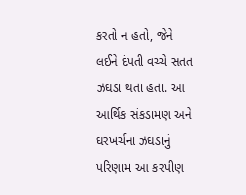કરતો ન હતો, જેને લઈને દંપતી વચ્ચે સતત ઝઘડા થતા હતા. આ આર્થિક સંકડામણ અને ઘરખર્ચના ઝઘડાનું પરિણામ આ કરપીણ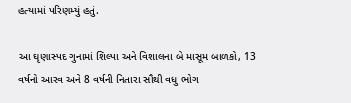હત્યામાં પરિણમ્યું હતું.

આ ઘૃણાસ્પદ ગુનામાં શિલ્પા અને વિશાલના બે માસૂમ બાળકો, 13 વર્ષનો આરવ અને 8 વર્ષની નિતારા સૌથી વધુ ભોગ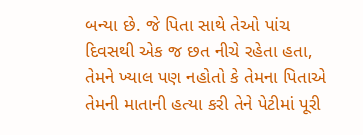બન્યા છે. જે પિતા સાથે તેઓ પાંચ દિવસથી એક જ છત નીચે રહેતા હતા, તેમને ખ્યાલ પણ નહોતો કે તેમના પિતાએ તેમની માતાની હત્યા કરી તેને પેટીમાં પૂરી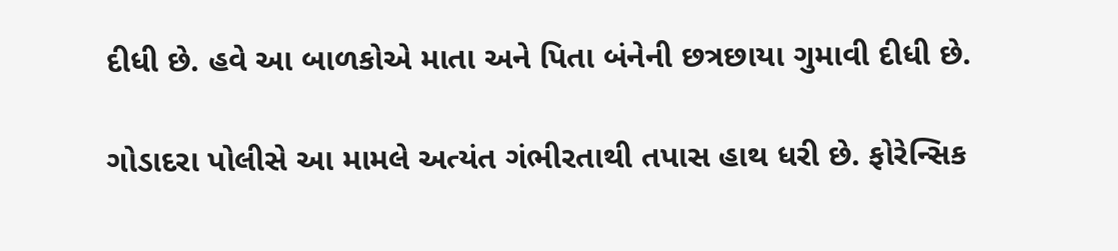દીધી છે. હવે આ બાળકોએ માતા અને પિતા બંનેની છત્રછાયા ગુમાવી દીધી છે.

ગોડાદરા પોલીસે આ મામલે અત્યંત ગંભીરતાથી તપાસ હાથ ધરી છે. ફોરેન્સિક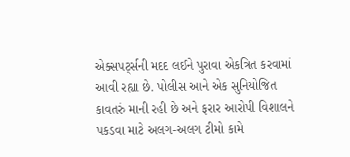એક્સપર્ટ્સની મદદ લઈને પુરાવા એકત્રિત કરવામાં આવી રહ્યા છે. પોલીસ આને એક સુનિયોજિત કાવતરું માની રહી છે અને ફરાર આરોપી વિશાલને પકડવા માટે અલગ-અલગ ટીમો કામે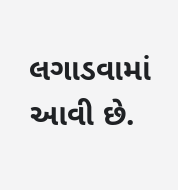લગાડવામાં આવી છે.